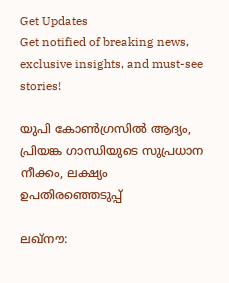Get Updates
Get notified of breaking news, exclusive insights, and must-see stories!

യുപി കോണ്‍ഗ്രസില്‍ ആദ്യം, പ്രിയങ്ക ഗാന്ധിയുടെ സുപ്രധാന നീക്കം, ലക്ഷ്യം ഉപതിരഞ്ഞെടുപ്പ്

ലഖ്നൗ: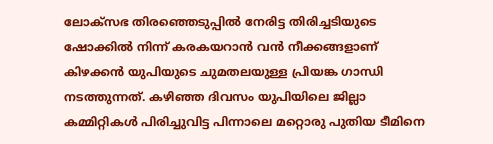ലോക്സഭ തിരഞ്ഞെടുപ്പില്‍ നേരിട്ട തിരിച്ചടിയുടെ ഷോക്കില്‍ നിന്ന് കരകയറാന്‍ വന്‍ നീക്കങ്ങളാണ് കിഴക്കന്‍ യുപിയുടെ ചുമതലയുള്ള പ്രിയങ്ക ഗാന്ധി നടത്തുന്നത്. കഴിഞ്ഞ ദിവസം യുപിയിലെ ജില്ലാ കമ്മിറ്റികള്‍ പിരിച്ചുവിട്ട പിന്നാലെ മറ്റൊരു പുതിയ ടീമിനെ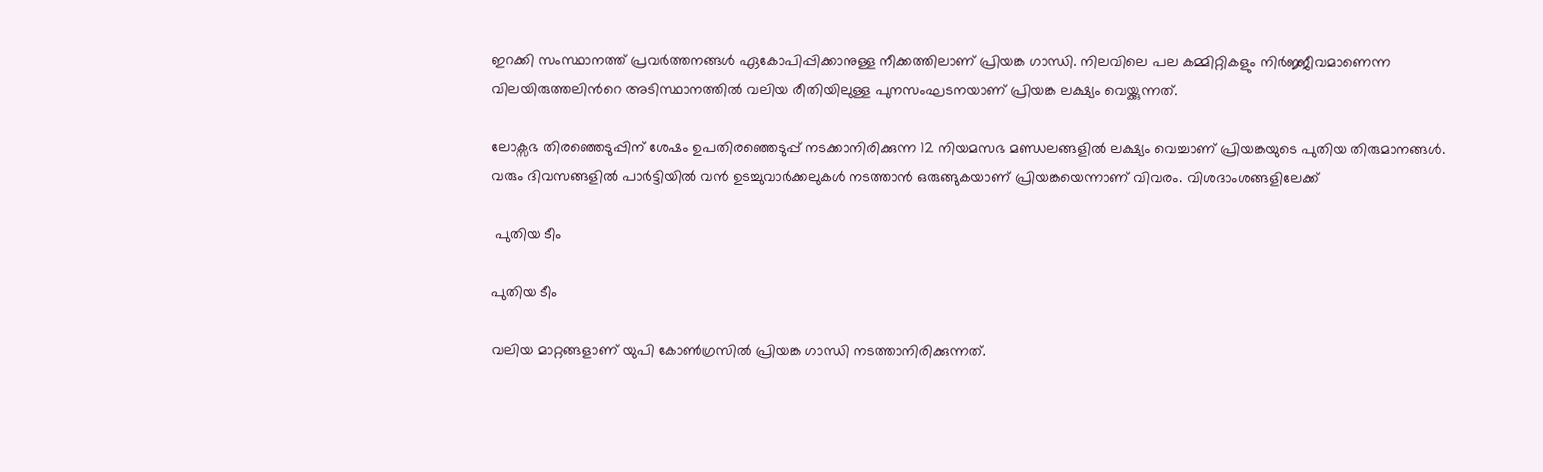ഇറക്കി സംസ്ഥാനത്ത് പ്രവര്‍ത്തനങ്ങള്‍ ഏകോപിപ്പിക്കാനുള്ള നീക്കത്തിലാണ് പ്രിയങ്ക ഗാന്ധി. നിലവിലെ പല കമ്മിറ്റികളും നിര്‍ജ്ജീവമാണെന്ന വിലയിരുത്തലിന്‍റെ അടിസ്ഥാനത്തില്‍ വലിയ രീതിയിലുള്ള പുനസംഘടനയാണ് പ്രിയങ്ക ലക്ഷ്യം വെയ്ക്കുന്നത്.

ലോക്സഭ തിരഞ്ഞെടുപ്പിന് ശേഷം ഉപതിരഞ്ഞെടുപ്പ് നടക്കാനിരിക്കുന്ന 12 നിയമസഭ മണ്ഡലങ്ങളില്‍ ലക്ഷ്യം വെച്ചാണ് പ്രിയങ്കയുടെ പുതിയ തിരുമാനങ്ങള്‍. വരും ദിവസങ്ങളില്‍ പാര്‍ട്ടിയില്‍ വന്‍ ഉടച്ചുവാര്‍ക്കലുകള്‍ നടത്താന്‍ ഒരുങ്ങുകയാണ് പ്രിയങ്കയെന്നാണ് വിവരം. വിശദാംശങ്ങളിലേക്ക്

 പുതിയ ടീം

പുതിയ ടീം

വലിയ മാറ്റങ്ങളാണ് യുപി കോണ്‍ഗ്രസില്‍ പ്രിയങ്ക ഗാന്ധി നടത്താനിരിക്കുന്നത്.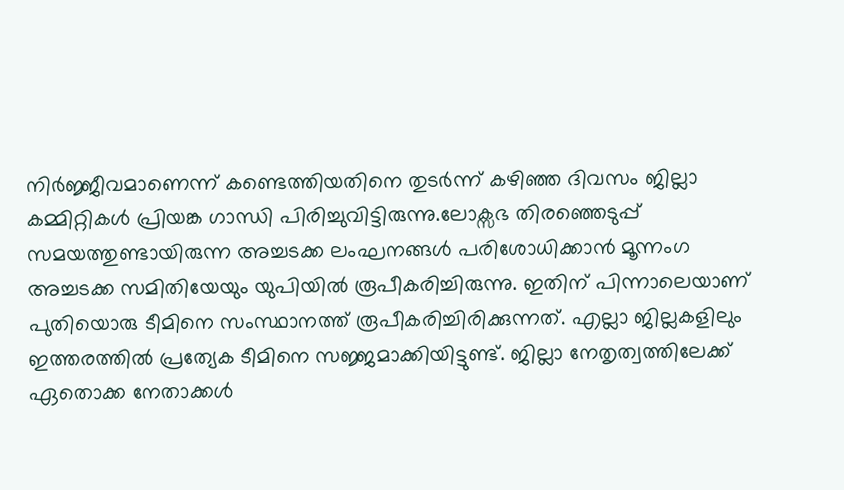നിര്‍ജ്ജീവമാണെന്ന് കണ്ടെത്തിയതിനെ തുടര്‍ന്ന് കഴിഞ്ഞ ദിവസം ജില്ലാ കമ്മിറ്റികള്‍ പ്രിയങ്ക ഗാന്ധി പിരിച്ചുവിട്ടിരുന്നു.ലോക്സഭ തിരഞ്ഞെടുപ്പ് സമയത്തുണ്ടായിരുന്ന അച്ചടക്ക ലംഘനങ്ങള്‍ പരിശോധിക്കാന്‍ മൂന്നംഗ അച്ചടക്ക സമിതിയേയും യുപിയില്‍ രൂപീകരിച്ചിരുന്നു. ഇതിന് പിന്നാലെയാണ് പുതിയൊരു ടീമിനെ സംസ്ഥാനത്ത് രൂപീകരിച്ചിരിക്കുന്നത്. എല്ലാ ജില്ലകളിലും ഇത്തരത്തില്‍ പ്രത്യേക ടീമിനെ സജ്ജമാക്കിയിട്ടുണ്ട്. ജില്ലാ നേതൃത്വത്തിലേക്ക് ഏതൊക്ക നേതാക്കള്‍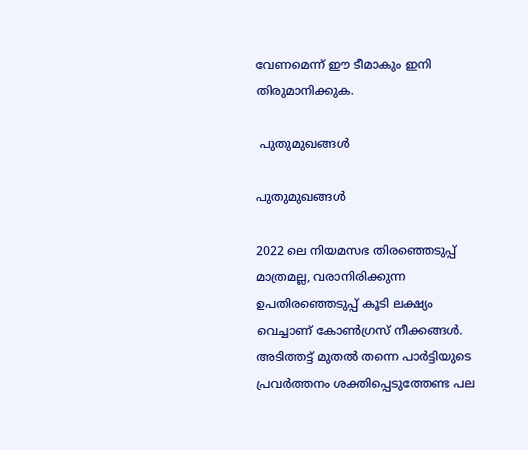വേണമെന്ന് ഈ ടീമാകും ഇനി തിരുമാനിക്കുക.

 പുതുമുഖങ്ങള്‍

പുതുമുഖങ്ങള്‍

2022 ലെ നിയമസഭ തിരഞ്ഞെടുപ്പ് മാത്രമല്ല, വരാനിരിക്കുന്ന ഉപതിരഞ്ഞെടുപ്പ് കൂടി ലക്ഷ്യം വെച്ചാണ് കോണ്‍ഗ്രസ് നീക്കങ്ങള്‍. അടിത്തട്ട് മുതല്‍ തന്നെ പാര്‍ട്ടിയുടെ പ്രവര്‍ത്തനം ശക്തിപ്പെടുത്തേണ്ട പല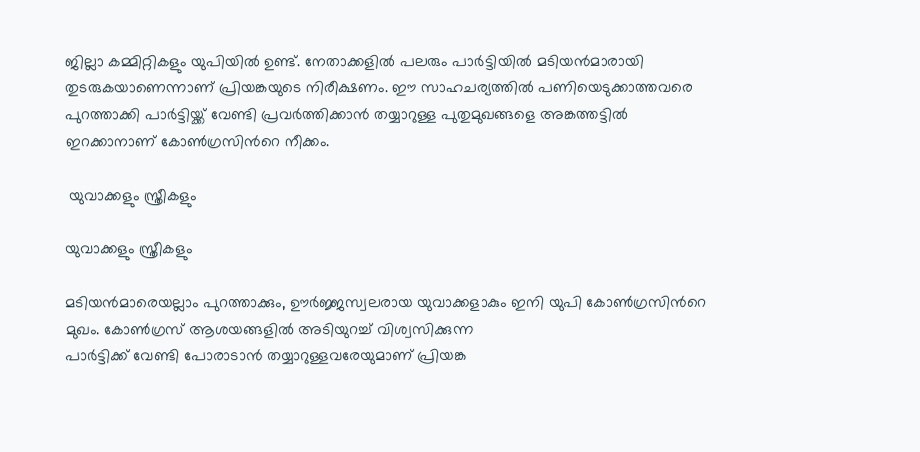ജില്ലാ കമ്മിറ്റികളും യുപിയില്‍ ഉണ്ട്. നേതാക്കളില്‍ പലരും പാര്‍ട്ടിയില്‍ മടിയന്‍മാരായി തുടരുകയാണെന്നാണ് പ്രിയങ്കയുടെ നിരീക്ഷണം. ഈ സാഹചര്യത്തില്‍ പണിയെടുക്കാത്തവരെ പുറത്താക്കി പാര്‍ട്ടിയ്ക്ക് വേണ്ടി പ്രവര്‍ത്തിക്കാന്‍ തയ്യാറുള്ള പുതുമുഖങ്ങളെ അങ്കത്തട്ടില്‍ ഇറക്കാനാണ് കോണ്‍ഗ്രസിന്‍റെ നീക്കം.

 യുവാക്കളും സ്ത്രീകളും

യുവാക്കളും സ്ത്രീകളും

മടിയന്‍മാരെയല്ലാം പുറത്താക്കും, ഊര്‍ജ്ജസ്വലരായ യുവാക്കളാകും ഇനി യുപി കോണ്‍ഗ്രസിന്‍റെ മുഖം. കോണ്‍ഗ്രസ് ആശയങ്ങളില്‍ അടിയുറച്ച് വിശ്വസിക്കുന്ന
പാര്‍ട്ടിക്ക് വേണ്ടി പോരാടാന്‍ തയ്യാറുള്ളവരേയുമാണ് പ്രിയങ്ക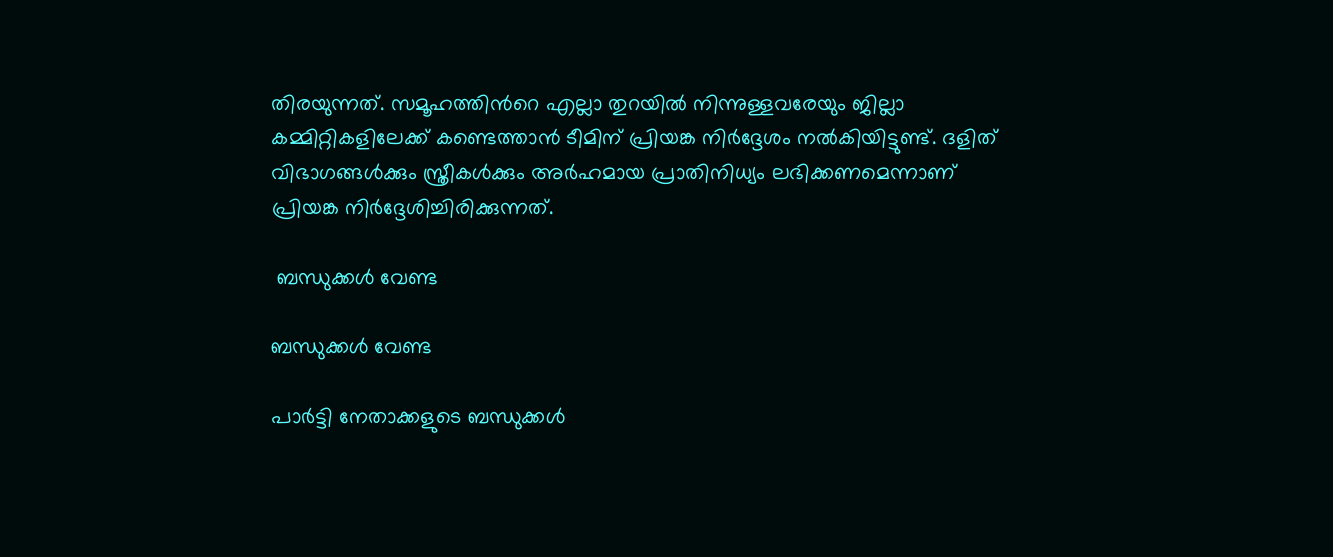തിരയുന്നത്. സമൂഹത്തിന്‍റെ എല്ലാ തുറയില്‍ നിന്നുള്ളവരേയും ജില്ലാ കമ്മിറ്റികളിലേക്ക് കണ്ടെത്താന്‍ ടീമിന് പ്രിയങ്ക നിര്‍ദ്ദേശം നല്‍കിയിട്ടുണ്ട്. ദളിത് വിഭാഗങ്ങള്‍ക്കും സ്ത്രീകള്‍ക്കും അര്‍ഹമായ പ്രാതിനിധ്യം ലഭിക്കണമെന്നാണ് പ്രിയങ്ക നിര്‍ദ്ദേശിച്ചിരിക്കുന്നത്.

 ബന്ധുക്കള്‍ വേണ്ട

ബന്ധുക്കള്‍ വേണ്ട

പാര്‍ട്ടി നേതാക്കളുടെ ബന്ധുക്കള്‍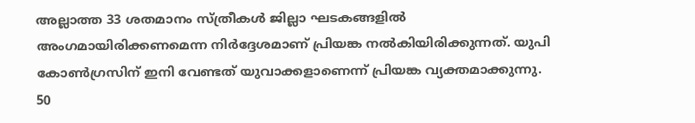അല്ലാത്ത 33 ശതമാനം സ്ത്രീകള്‍ ജില്ലാ ഘടകങ്ങളില്‍ അംഗമായിരിക്കണമെന്ന നിര്‍ദ്ദേശമാണ് പ്രിയങ്ക നല്‍കിയിരിക്കുന്നത്. യുപി കോണ്‍ഗ്രസിന് ഇനി വേണ്ടത് യുവാക്കളാണെന്ന് പ്രിയങ്ക വ്യക്തമാക്കുന്നു. 50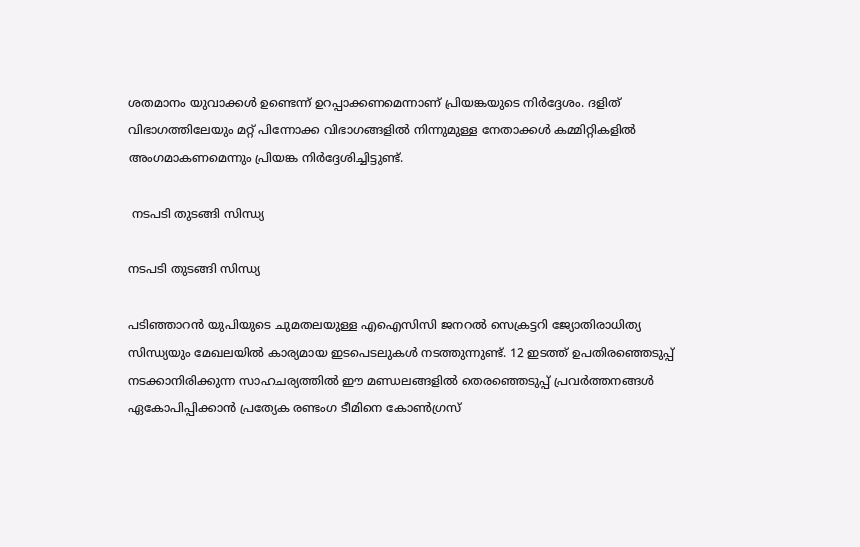ശതമാനം യുവാക്കള്‍ ഉണ്ടെന്ന് ഉറപ്പാക്കണമെന്നാണ് പ്രിയങ്കയുടെ നിര്‍ദ്ദേശം. ദളിത് വിഭാഗത്തിലേയും മറ്റ് പിന്നോക്ക വിഭാഗങ്ങളില്‍ നിന്നുമുള്ള നേതാക്കള്‍ കമ്മിറ്റികളില്‍ അംഗമാകണമെന്നും പ്രിയങ്ക നിര്‍ദ്ദേശിച്ചിട്ടുണ്ട്.

 നടപടി തുടങ്ങി സിന്ധ്യ

നടപടി തുടങ്ങി സിന്ധ്യ

പടിഞ്ഞാറന്‍ യുപിയുടെ ചുമതലയുള്ള എഐസിസി ജനറല്‍ സെക്രട്ടറി ജ്യോതിരാധിത്യ സിന്ധ്യയും മേഖലയില്‍ കാര്യമായ ഇടപെടലുകള്‍ നടത്തുന്നുണ്ട്. 12 ഇടത്ത് ഉപതിരഞ്ഞെടുപ്പ് നടക്കാനിരിക്കുന്ന സാഹചര്യത്തില്‍ ഈ മണ്ഡലങ്ങളില്‍ തെരഞ്ഞെടുപ്പ് പ്രവര്‍ത്തനങ്ങള്‍ ഏകോപിപ്പിക്കാന്‍ പ്രത്യേക രണ്ടംഗ ടീമിനെ കോണ്‍ഗ്രസ്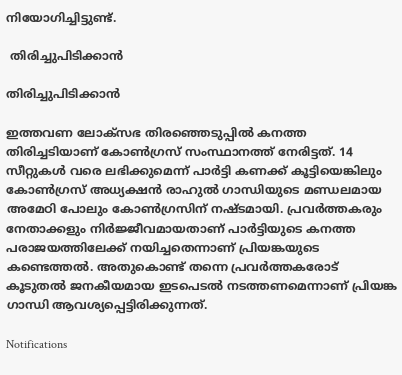നിയോഗിച്ചിട്ടുണ്ട്.

 തിരിച്ചുപിടിക്കാന്‍

തിരിച്ചുപിടിക്കാന്‍

ഇത്തവണ ലോക്സഭ തിരഞ്ഞെടുപ്പില്‍ കനത്ത തിരിച്ചടിയാണ് കോണ്‍ഗ്രസ് സംസ്ഥാനത്ത് നേരിട്ടത്. 14 സീറ്റുകള്‍ വരെ ലഭിക്കുമെന്ന് പാര്‍ട്ടി കണക്ക് കൂട്ടിയെങ്കിലും കോണ്‍ഗ്രസ് അധ്യക്ഷന്‍ രാഹുല്‍ ഗാന്ധിയുടെ മണ്ഡലമായ അമേഠി പോലും കോണ്‍ഗ്രസിന് നഷ്ടമായി. പ്രവര്‍ത്തകരും നേതാക്കളും നിര്‍ജ്ജീവമായതാണ് പാര്‍ട്ടിയുടെ കനത്ത പരാജയത്തിലേക്ക് നയിച്ചതെന്നാണ് പ്രിയങ്കയുടെ കണ്ടെത്തല്‍. അതുകൊണ്ട് തന്നെ പ്രവര്‍ത്തകരോട് കൂടുതല്‍ ജനകീയമായ ഇടപെടല്‍ നടത്തണമെന്നാണ് പ്രിയങ്ക ഗാന്ധി ആവശ്യപ്പെട്ടിരിക്കുന്നത്.

Notifications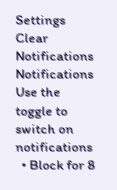Settings
Clear Notifications
Notifications
Use the toggle to switch on notifications
  • Block for 8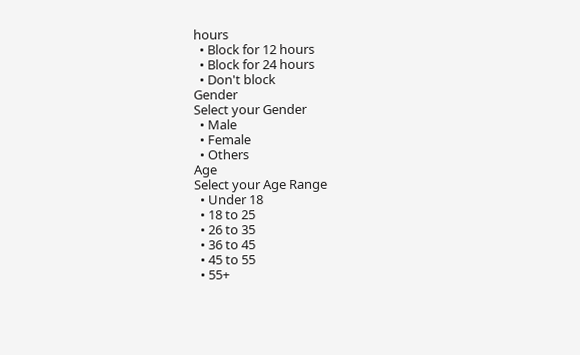hours
  • Block for 12 hours
  • Block for 24 hours
  • Don't block
Gender
Select your Gender
  • Male
  • Female
  • Others
Age
Select your Age Range
  • Under 18
  • 18 to 25
  • 26 to 35
  • 36 to 45
  • 45 to 55
  • 55+